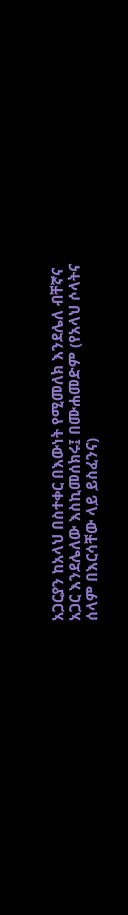አጋርያን ከአላህ በስተቀር በእውነት የሚመለክ እንደሌለ ብቸኛና አጋር እንደሌለው እስኪመሰክሩ፤ በሙሐመድም (የአላህ ሶላትና ሰላም በእርሳቸው ላይ ይስፈንና)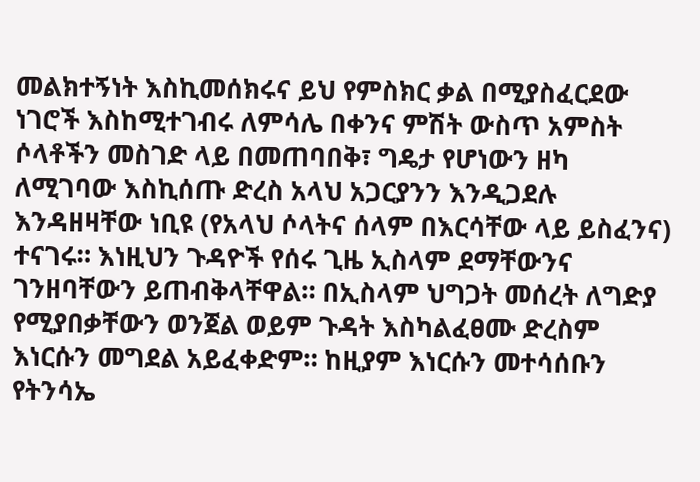መልክተኝነት እስኪመሰክሩና ይህ የምስክር ቃል በሚያስፈርደው ነገሮች እስከሚተገብሩ ለምሳሌ በቀንና ምሽት ውስጥ አምስት ሶላቶችን መስገድ ላይ በመጠባበቅ፣ ግዴታ የሆነውን ዘካ ለሚገባው እስኪሰጡ ድረስ አላህ አጋርያንን እንዲጋደሉ እንዳዘዛቸው ነቢዩ (የአላህ ሶላትና ሰላም በእርሳቸው ላይ ይስፈንና) ተናገሩ። እነዚህን ጉዳዮች የሰሩ ጊዜ ኢስላም ደማቸውንና ገንዘባቸውን ይጠብቅላቸዋል። በኢስላም ህግጋት መሰረት ለግድያ የሚያበቃቸውን ወንጀል ወይም ጉዳት እስካልፈፀሙ ድረስም እነርሱን መግደል አይፈቀድም። ከዚያም እነርሱን መተሳሰቡን የትንሳኤ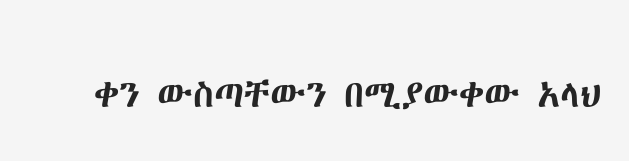ቀን ውስጣቸውን በሚያውቀው አላህ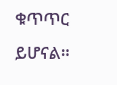ቁጥጥር ይሆናል።